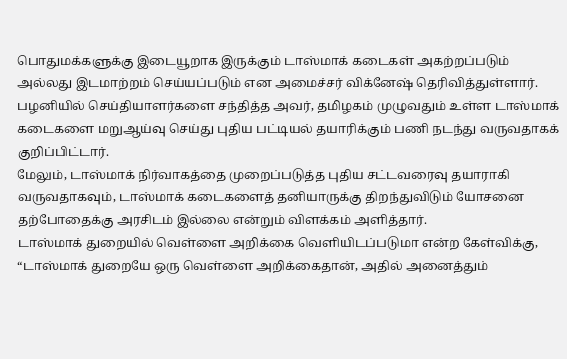பொதுமக்களுக்கு இடையூறாக இருக்கும் டாஸ்மாக் கடைகள் அகற்றப்படும் அல்லது இடமாற்றம் செய்யப்படும் என அமைச்சர் விக்னேஷ் தெரிவித்துள்ளார்.
பழனியில் செய்தியாளர்களை சந்தித்த அவர், தமிழகம் முழுவதும் உள்ள டாஸ்மாக் கடைகளை மறுஆய்வு செய்து புதிய பட்டியல் தயாரிக்கும் பணி நடந்து வருவதாகக் குறிப்பிட்டார்.
மேலும், டாஸ்மாக் நிர்வாகத்தை முறைப்படுத்த புதிய சட்டவரைவு தயாராகி வருவதாகவும், டாஸ்மாக் கடைகளைத் தனியாருக்கு திறந்துவிடும் யோசனை தற்போதைக்கு அரசிடம் இல்லை என்றும் விளக்கம் அளித்தார்.
டாஸ்மாக் துறையில் வெள்ளை அறிக்கை வெளியிடப்படுமா என்ற கேள்விக்கு, “டாஸ்மாக் துறையே ஒரு வெள்ளை அறிக்கைதான், அதில் அனைத்தும்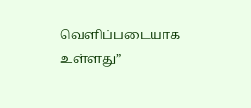வெளிப்படையாக உள்ளது”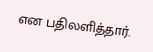என பதிலளித்தார்.